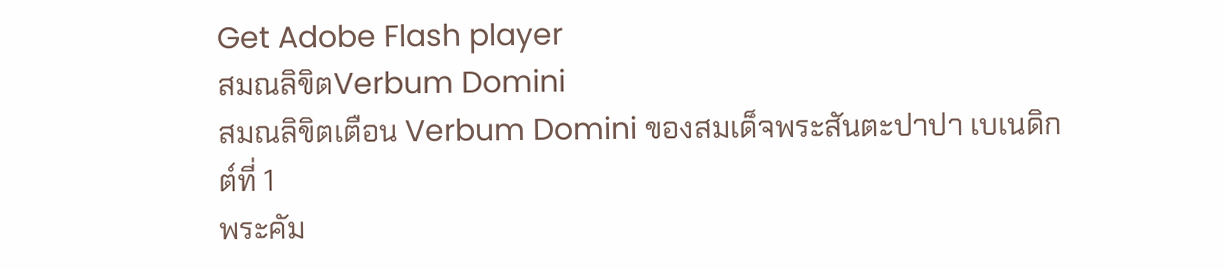Get Adobe Flash player
สมณลิขิตVerbum Domini
สมณลิขิตเตือน Verbum Domini ของสมเด็จพระสันตะปาปา เบเนดิกต์ที่ 1
พระคัม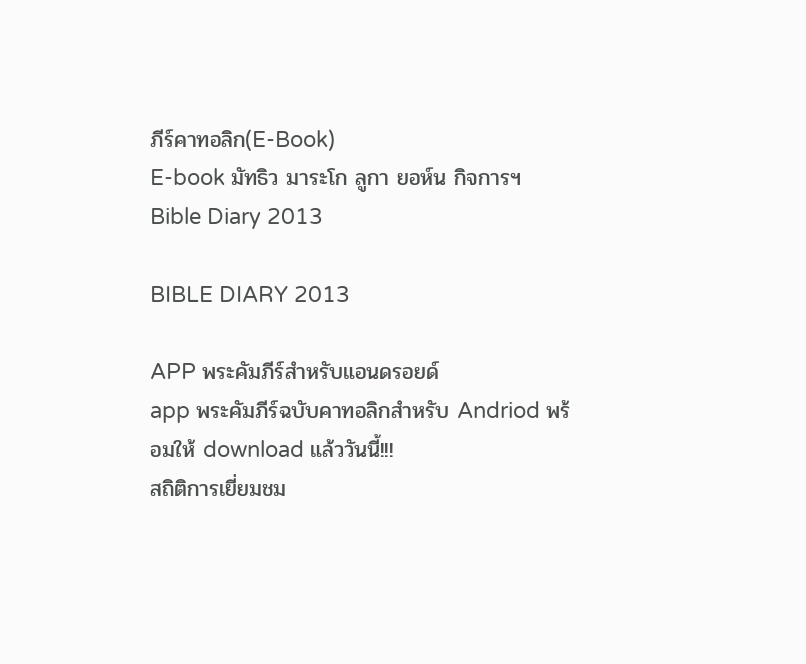ภีร์คาทอลิก(E-Book)
E-book มัทธิว มาระโก ลูกา ยอห์น กิจการฯ
Bible Diary 2013

BIBLE DIARY 2013

APP พระคัมภีร์สำหรับแอนดรอยด์
app พระคัมภีร์ฉบับคาทอลิกสำหรับ Andriod พร้อมให้ download แล้ววันนี้!!!
สถิติการเยี่ยมชม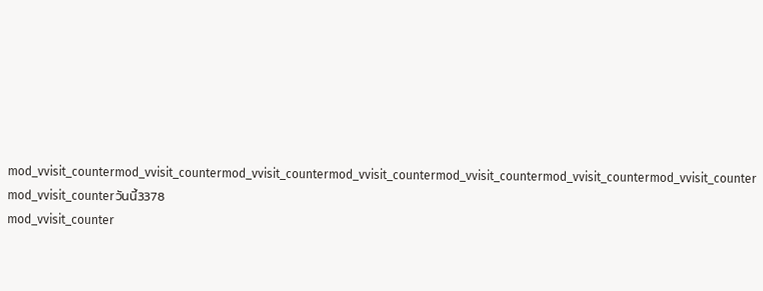mod_vvisit_countermod_vvisit_countermod_vvisit_countermod_vvisit_countermod_vvisit_countermod_vvisit_countermod_vvisit_counter
mod_vvisit_counterวันนี้3378
mod_vvisit_counter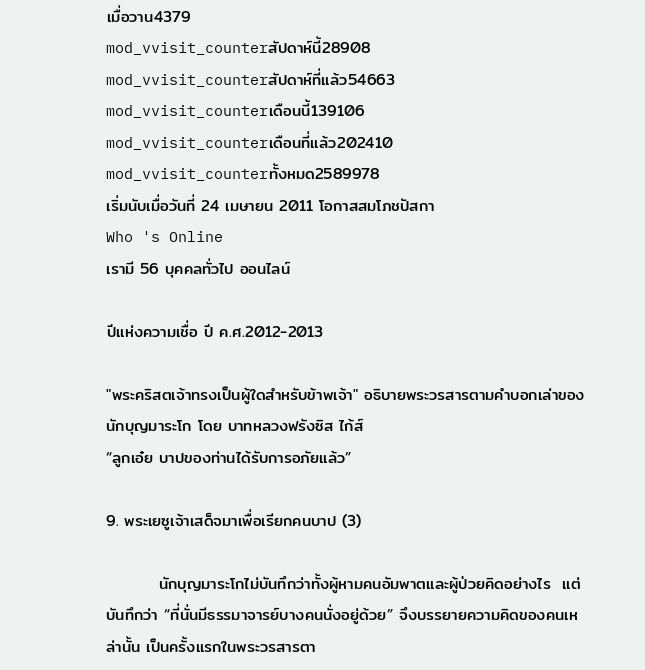เมื่อวาน4379
mod_vvisit_counterสัปดาห์นี้28908
mod_vvisit_counterสัปดาห์ที่แล้ว54663
mod_vvisit_counterเดือนนี้139106
mod_vvisit_counterเดือนที่แล้ว202410
mod_vvisit_counterทั้งหมด2589978
เริ่มนับเมื่อวันที่ 24 เมษายน 2011 โอกาสสมโภชปัสกา
Who 's Online
เรามี 56 บุคคลทั่วไป ออนไลน์

ปีแห่งความเชื่อ ปี ค.ศ.2012-2013

"พระคริสตเจ้าทรงเป็นผู้ใดสำหรับข้าพเจ้า" อธิบายพระวรสารตามคำบอกเล่าของนักบุญมาระโก โดย บาทหลวงฟรังซิส ไก้ส์
“ลูกเอ๋ย บาปของท่านได้รับการอภัยแล้ว”

9. พระเยซูเจ้าเสด็จมาเพื่อเรียกคนบาป (3)

         นักบุญมาระโกไม่บันทึกว่าทั้งผู้หามคนอัมพาตและผู้ป่วยคิดอย่างไร  แต่บันทึกว่า “ที่นั่นมีธรรมาจารย์บางคนนั่งอยู่ด้วย” จึงบรรยายความคิดของคนเหล่านั้น เป็นครั้งแรกในพระวรสารตา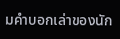มคำบอกเล่าของนัก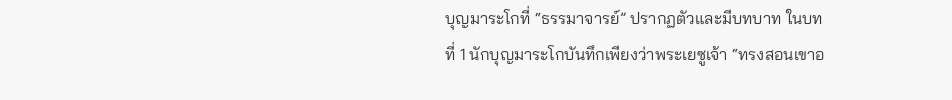บุญมาระโกที่ “ธรรมาจารย์” ปรากฏตัวและมีบทบาท ในบทที่ 1 นักบุญมาระโกบันทึกเพียงว่าพระเยซูเจ้า “ทรงสอนเขาอ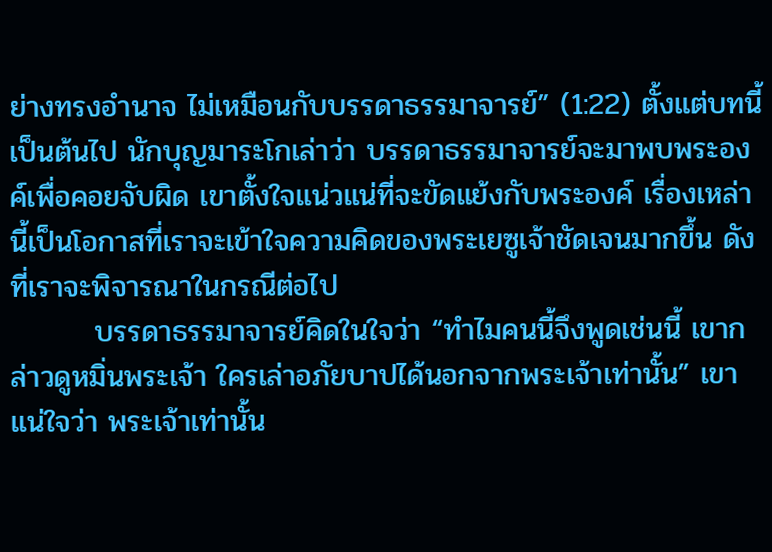ย่างทรงอำนาจ ไม่เหมือนกับบรรดาธรรมาจารย์” (1:22) ตั้งแต่บทนี้เป็นต้นไป นักบุญมาระโกเล่าว่า บรรดาธรรมาจารย์จะมาพบพระองค์เพื่อคอยจับผิด เขาตั้งใจแน่วแน่ที่จะขัดแย้งกับพระองค์ เรื่องเหล่านี้เป็นโอกาสที่เราจะเข้าใจความคิดของพระเยซูเจ้าชัดเจนมากขึ้น ดังที่เราจะพิจารณาในกรณีต่อไป
        บรรดาธรรมาจารย์คิดในใจว่า “ทำไมคนนี้จึงพูดเช่นนี้ เขากล่าวดูหมิ่นพระเจ้า ใครเล่าอภัยบาปได้นอกจากพระเจ้าเท่านั้น” เขาแน่ใจว่า พระเจ้าเท่านั้น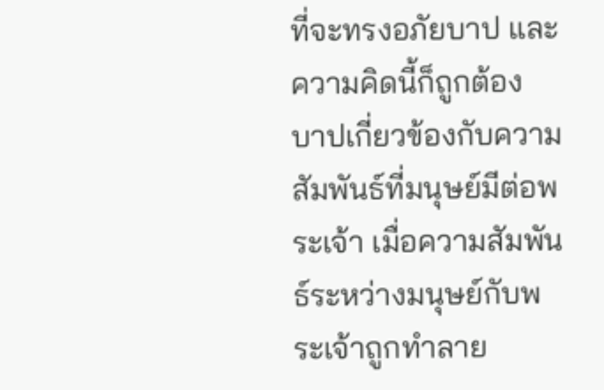ที่จะทรงอภัยบาป และความคิดนี้ก็ถูกต้อง บาปเกี่ยวข้องกับความสัมพันธ์ที่มนุษย์มีต่อพระเจ้า เมื่อความสัมพันธ์ระหว่างมนุษย์กับพระเจ้าถูกทำลาย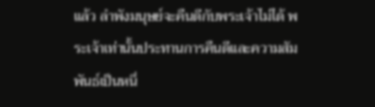แล้ว ลำพังมนุษย์จะคืนดีกับพระเจ้าไม่ได้ พระเจ้าเท่านั้นประทานการคืนดีและความสัมพันธ์เป็นหนึ่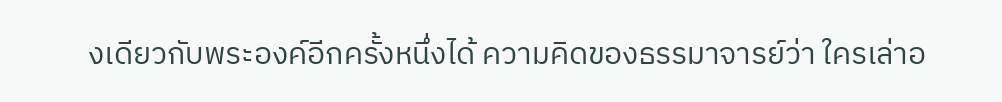งเดียวกับพระองค์อีกครั้งหนึ่งได้ ความคิดของธรรมาจารย์ว่า ใครเล่าอ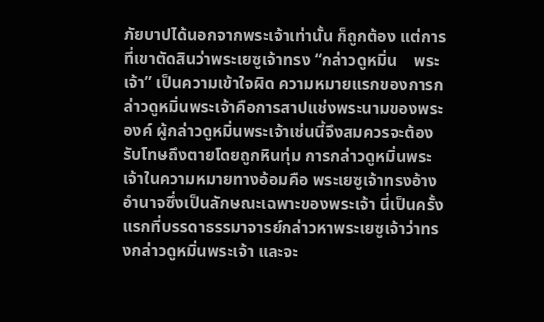ภัยบาปได้นอกจากพระเจ้าเท่านั้น ก็ถูกต้อง แต่การที่เขาตัดสินว่าพระเยซูเจ้าทรง “กล่าวดูหมิ่น    พระเจ้า” เป็นความเข้าใจผิด ความหมายแรกของการกล่าวดูหมิ่นพระเจ้าคือการสาปแช่งพระนามของพระองค์ ผู้กล่าวดูหมิ่นพระเจ้าเช่นนี้จึงสมควรจะต้องรับโทษถึงตายโดยถูกหินทุ่ม การกล่าวดูหมิ่นพระเจ้าในความหมายทางอ้อมคือ พระเยซูเจ้าทรงอ้างอำนาจซึ่งเป็นลักษณะเฉพาะของพระเจ้า นี่เป็นครั้งแรกที่บรรดาธรรมาจารย์กล่าวหาพระเยซูเจ้าว่าทรงกล่าวดูหมิ่นพระเจ้า และจะ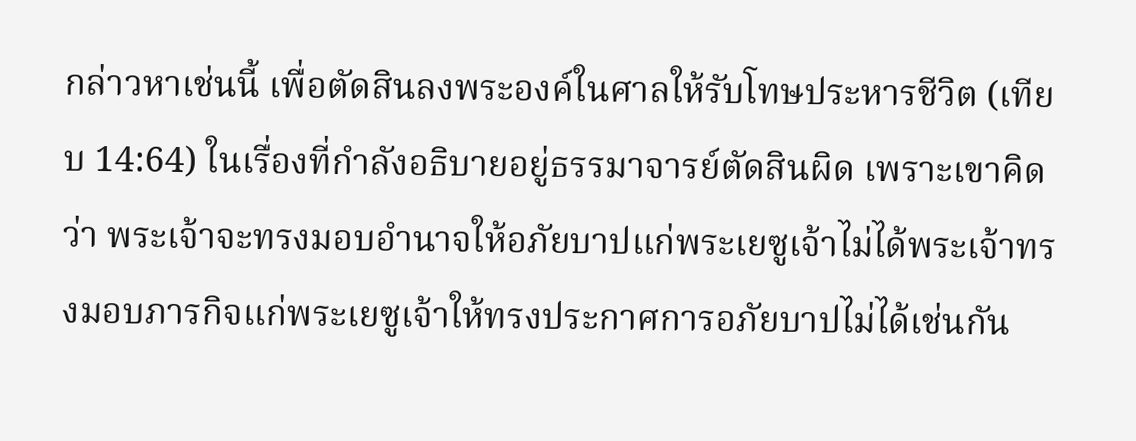กล่าวหาเช่นนี้ เพื่อตัดสินลงพระองค์ในศาลให้รับโทษประหารชีวิต (เทียบ 14:64) ในเรื่องที่กำลังอธิบายอยู่ธรรมาจารย์ตัดสินผิด เพราะเขาคิดว่า พระเจ้าจะทรงมอบอำนาจให้อภัยบาปแก่พระเยซูเจ้าไม่ได้พระเจ้าทรงมอบภารกิจแก่พระเยซูเจ้าให้ทรงประกาศการอภัยบาปไม่ได้เช่นกัน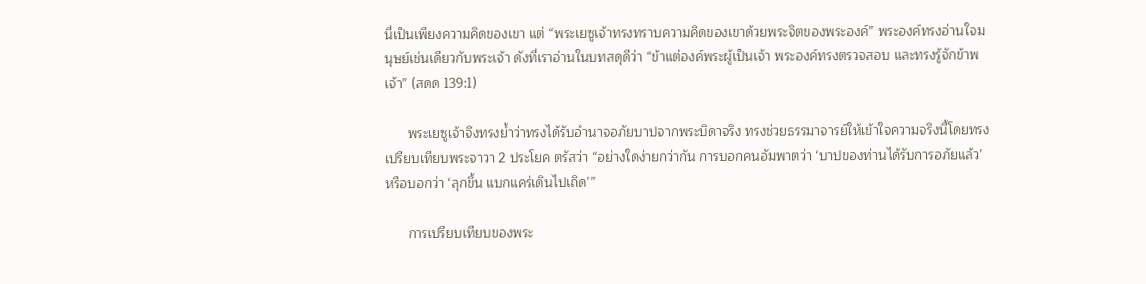นี่เป็นเพียงความคิดของเขา แต่ “พระเยซูเจ้าทรงทราบความคิดของเขาด้วยพระจิตของพระองค์” พระองค์ทรงอ่านใจมนุษย์เช่นเดียวกับพระเจ้า ดังที่เราอ่านในบทสดุดีว่า “ข้าแต่องค์พระผู้เป็นเจ้า พระองค์ทรงตรวจสอบ และทรงรู้จักข้าพเจ้า” (สดด 139:1)

      พระเยซูเจ้าจึงทรงย้ำว่าทรงได้รับอำนาจอภัยบาปจากพระบิดาจริง ทรงช่วยธรรมาจารย์ให้เข้าใจความจริงนี้โดยทรงเปรียบเทียบพระจาวา 2 ประโยค ตรัสว่า “อย่างใดง่ายกว่ากัน การบอกคนอัมพาตว่า ‘บาปของท่านได้รับการอภัยแล้ว’ หรือบอกว่า ‘ลุกขึ้น แบกแคร่เดินไปเถิด’”

      การเปรียบเทียบของพระ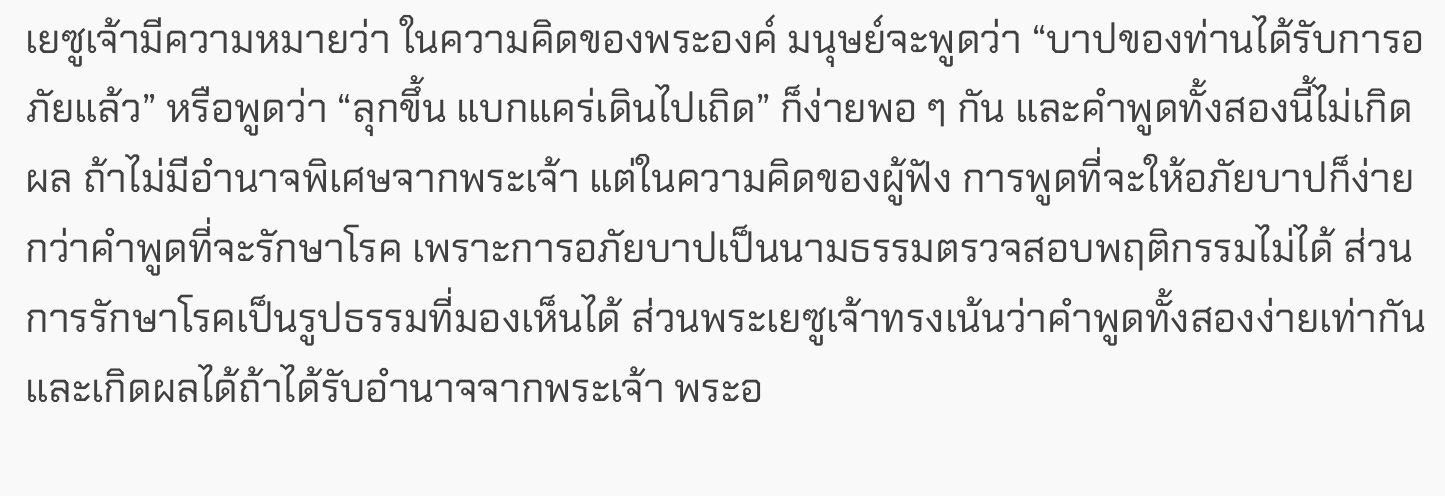เยซูเจ้ามีความหมายว่า ในความคิดของพระองค์ มนุษย์จะพูดว่า “บาปของท่านได้รับการอภัยแล้ว” หรือพูดว่า “ลุกขึ้น แบกแคร่เดินไปเถิด” ก็ง่ายพอ ๆ กัน และคำพูดทั้งสองนี้ไม่เกิดผล ถ้าไม่มีอำนาจพิเศษจากพระเจ้า แต่ในความคิดของผู้ฟัง การพูดที่จะให้อภัยบาปก็ง่ายกว่าคำพูดที่จะรักษาโรค เพราะการอภัยบาปเป็นนามธรรมตรวจสอบพฤติกรรมไม่ได้ ส่วนการรักษาโรคเป็นรูปธรรมที่มองเห็นได้ ส่วนพระเยซูเจ้าทรงเน้นว่าคำพูดทั้งสองง่ายเท่ากันและเกิดผลได้ถ้าได้รับอำนาจจากพระเจ้า พระอ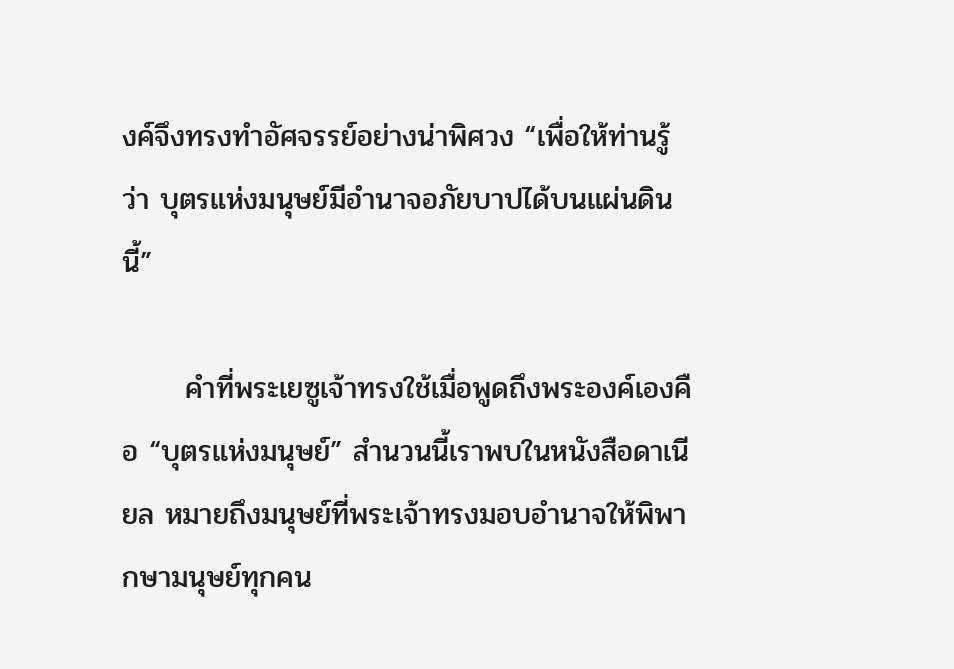งค์จึงทรงทำอัศจรรย์อย่างน่าพิศวง “เพื่อให้ท่านรู้ว่า บุตรแห่งมนุษย์มีอำนาจอภัยบาปได้บนแผ่นดินนี้”

      คำที่พระเยซูเจ้าทรงใช้เมื่อพูดถึงพระองค์เองคือ “บุตรแห่งมนุษย์” สำนวนนี้เราพบในหนังสือดาเนียล หมายถึงมนุษย์ที่พระเจ้าทรงมอบอำนาจให้พิพากษามนุษย์ทุกคน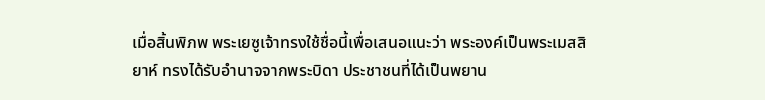เมื่อสิ้นพิภพ พระเยซูเจ้าทรงใช้ชื่อนี้เพื่อเสนอแนะว่า พระองค์เป็นพระเมสสิยาห์ ทรงได้รับอำนาจจากพระบิดา ประชาชนที่ได้เป็นพยาน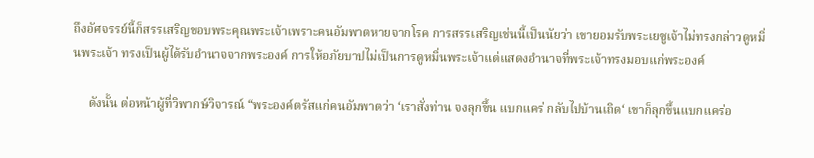ถึงอัศจรรย์นี้ก็สรรเสริญขอบพระคุณพระเจ้าเพราะคนอัมพาตหายจากโรค การสรรเสริญเช่นนี้เป็นนัยว่า เขายอมรับพระเยซูเจ้าไม่ทรงกล่าวดูหมิ่นพระเจ้า ทรงเป็นผู้ได้รับอำนาจจากพระองค์ การให้อภัยบาปไม่เป็นการดูหมิ่นพระเจ้าแต่แสดงอำนาจที่พระเจ้าทรงมอบแก่พระองค์

     ดังนั้น ต่อหน้าผู้ที่วิพากษ์วิจารณ์ “พระองค์ตรัสแก่คนอัมพาตว่า ‘เราสั่งท่าน จงลุกขึ้น แบกแคร่ กลับไปบ้านเถิด‘ เขาก็ลุกขึ้นแบกแคร่อ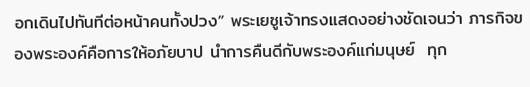อกเดินไปทันทีต่อหน้าคนทั้งปวง” พระเยซูเจ้าทรงแสดงอย่างชัดเจนว่า ภารกิจของพระองค์คือการให้อภัยบาป นำการคืนดีกับพระองค์แก่มนุษย์  ทุก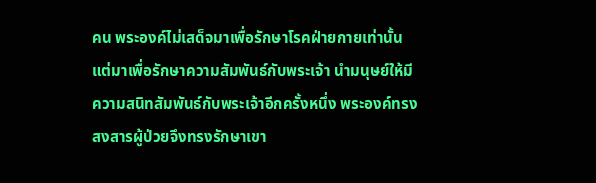คน พระองค์ไม่เสด็จมาเพื่อรักษาโรคฝ่ายกายเท่านั้น แต่มาเพื่อรักษาความสัมพันธ์กับพระเจ้า นำมนุษย์ให้มีความสนิทสัมพันธ์กับพระเจ้าอีกครั้งหนึ่ง พระองค์ทรงสงสารผู้ป่วยจึงทรงรักษาเขา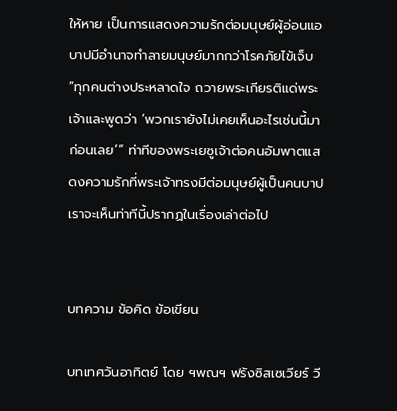ให้หาย เป็นการแสดงความรักต่อมนุษย์ผู้อ่อนแอ บาปมีอำนาจทำลายมนุษย์มากกว่าโรคภัยไข้เจ็บ “ทุกคนต่างประหลาดใจ ถวายพระเกียรติแด่พระเจ้าและพูดว่า ‘พวกเรายังไม่เคยเห็นอะไรเช่นนี้มาก่อนเลย’” ท่าทีของพระเยซูเจ้าต่อคนอัมพาตแสดงความรักที่พระเจ้าทรงมีต่อมนุษย์ผู้เป็นคนบาป เราจะเห็นท่าทีนี้ปรากฏในเรื่องเล่าต่อไป


บทความ ข้อคิด ข้อเขียน

บทเทศวันอาทิตย์ โดย ฯพณฯ ฟรังซิสเซเวียร์ วี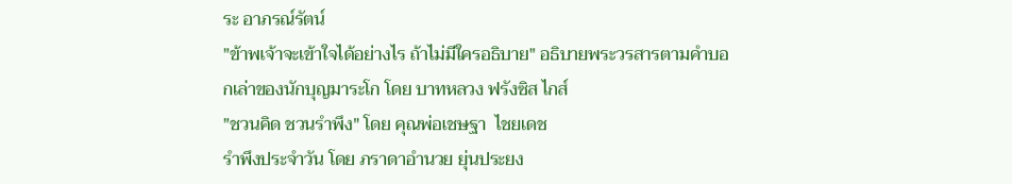ระ อาภรณ์รัตน์
"ข้าพเจ้าจะเข้าใจได้อย่างไร ถ้าไม่มีใครอธิบาย" อธิบายพระวรสารตามคำบอกเล่าของนักบุญมาระโก โดย บาทหลวง ฟรังซิส ไกส์
"ชวนคิด ชวนรำพึง" โดย คุณพ่อเชษฐา  ไชยเดช
รำพึงประจำวัน โดย ภราดาอำนวย ยุ่นประยง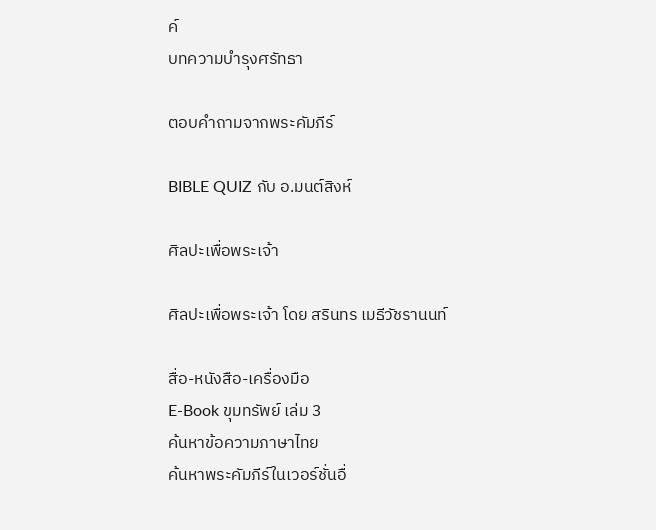ค์
บทความบำรุงศรัทธา

ตอบคำถามจากพระคัมภีร์

BIBLE QUIZ กับ อ.มนต์สิงห์

ศิลปะเพื่อพระเจ้า

ศิลปะเพื่อพระเจ้า โดย สรินทร เมธีวัชรานนท์

สื่อ-หนังสือ-เครื่องมือ
E-Book ขุมทรัพย์ เล่ม 3
ค้นหาข้อความภาษาไทย
ค้นหาพระคัมภีร์ในเวอร์ชั่นอื่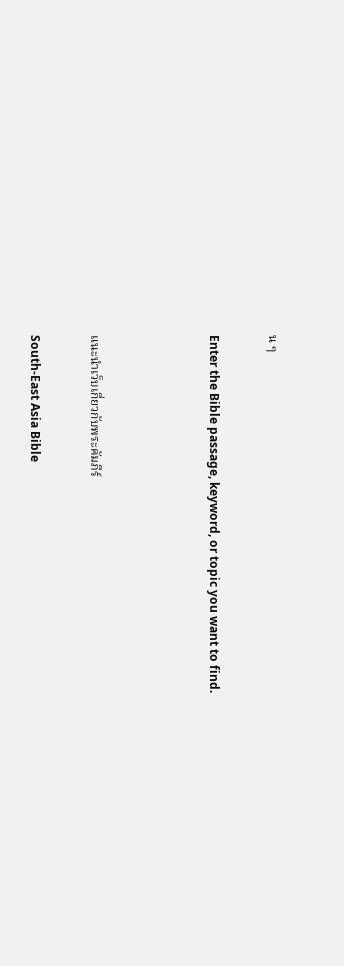น ๆ

Enter the Bible passage, keyword, or topic you want to find.



แนะนำเว็บเกี่ยวกับพระคัมภีร์

South-East Asia Bible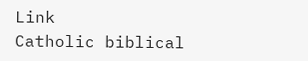Link
Catholic biblical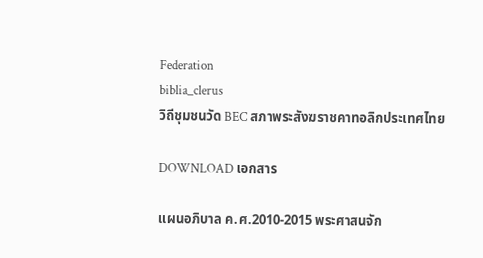Federation
biblia_clerus
วิถีชุมชนวัด BEC สภาพระสังฆราชคาทอลิกประเทศไทย

DOWNLOAD เอกสาร

แผนอภิบาล ค.ศ.2010-2015 พระศาสนจัก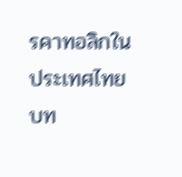รคาทอลิกในประเทศไทย
บท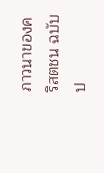ภาวนาของคริสตชน ฉบับป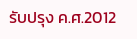รับปรุง ค.ศ.2012